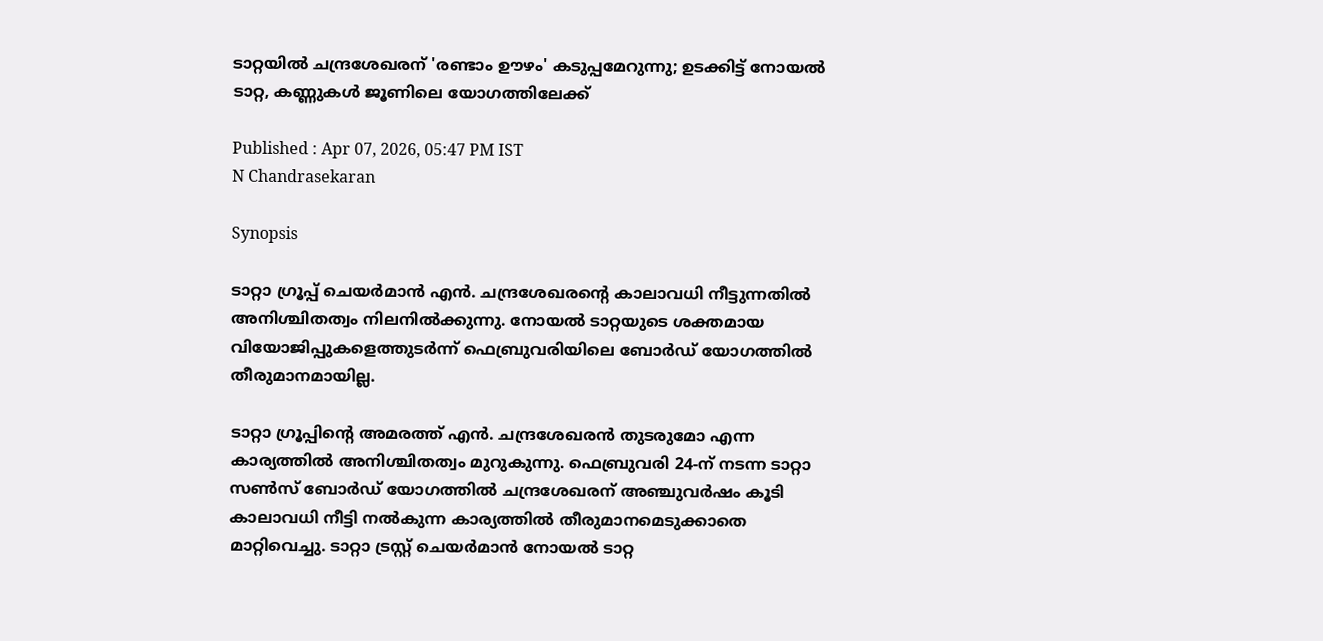ടാറ്റയില്‍ ചന്ദ്രശേഖരന് 'രണ്ടാം ഊഴം' കടുപ്പമേറുന്നു; ഉടക്കിട്ട് നോയല്‍ ടാറ്റ, കണ്ണുകള്‍ ജൂണിലെ യോഗത്തിലേക്ക്

Published : Apr 07, 2026, 05:47 PM IST
N Chandrasekaran

Synopsis

ടാറ്റാ ഗ്രൂപ്പ് ചെയര്‍മാന്‍ എന്‍. ചന്ദ്രശേഖരന്റെ കാലാവധി നീട്ടുന്നതില്‍ അനിശ്ചിതത്വം നിലനില്‍ക്കുന്നു. നോയല്‍ ടാറ്റയുടെ ശക്തമായ വിയോജിപ്പുകളെത്തുടര്‍ന്ന് ഫെബ്രുവരിയിലെ ബോര്‍ഡ് യോഗത്തില്‍ തീരുമാനമായില്ല.

ടാറ്റാ ഗ്രൂപ്പിന്റെ അമരത്ത് എന്‍. ചന്ദ്രശേഖരന്‍ തുടരുമോ എന്ന കാര്യത്തില്‍ അനിശ്ചിതത്വം മുറുകുന്നു. ഫെബ്രുവരി 24-ന് നടന്ന ടാറ്റാ സണ്‍സ് ബോര്‍ഡ് യോഗത്തില്‍ ചന്ദ്രശേഖരന് അഞ്ചുവര്‍ഷം കൂടി കാലാവധി നീട്ടി നല്‍കുന്ന കാര്യത്തില്‍ തീരുമാനമെടുക്കാതെ മാറ്റിവെച്ചു. ടാറ്റാ ട്രസ്റ്റ് ചെയര്‍മാന്‍ നോയല്‍ ടാറ്റ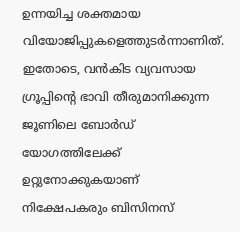ഉന്നയിച്ച ശക്തമായ വിയോജിപ്പുകളെത്തുടര്‍ന്നാണിത്. ഇതോടെ, വന്‍കിട വ്യവസായ ഗ്രൂപ്പിന്റെ ഭാവി തീരുമാനിക്കുന്ന ജൂണിലെ ബോര്‍ഡ് യോഗത്തിലേക്ക് ഉറ്റുനോക്കുകയാണ് നിക്ഷേപകരും ബിസിനസ്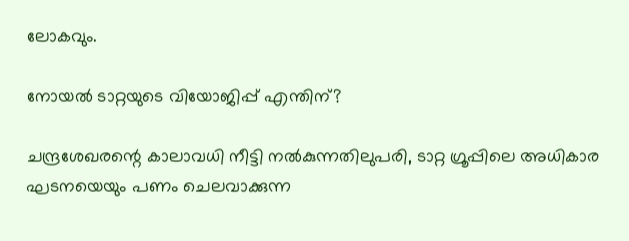ലോകവും.

നോയല്‍ ടാറ്റയുടെ വിയോജിപ്പ് എന്തിന്?

ചന്ദ്രശേഖരന്റെ കാലാവധി നീട്ടി നല്‍കുന്നതിലുപരി, ടാറ്റ ഗ്രൂപ്പിലെ അധികാര ഘടനയെയും പണം ചെലവാക്കുന്ന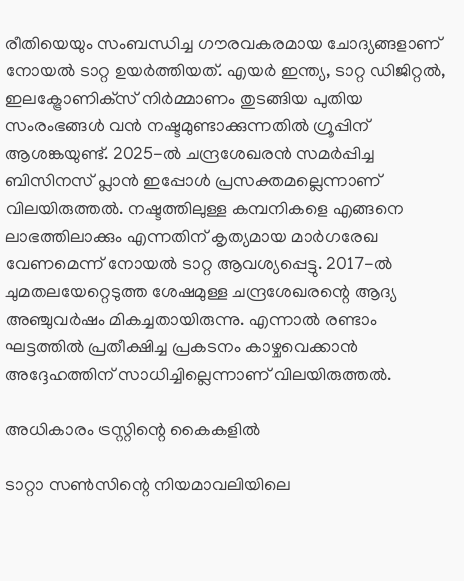രീതിയെയും സംബന്ധിച്ച ഗൗരവകരമായ ചോദ്യങ്ങളാണ് നോയല്‍ ടാറ്റ ഉയര്‍ത്തിയത്. എയര്‍ ഇന്ത്യ, ടാറ്റ ഡിജിറ്റല്‍, ഇലക്ട്രോണിക്‌സ് നിര്‍മ്മാണം തുടങ്ങിയ പുതിയ സംരംഭങ്ങള്‍ വന്‍ നഷ്ടമുണ്ടാക്കുന്നതില്‍ ഗ്രൂപ്പിന് ആശങ്കയുണ്ട്. 2025-ല്‍ ചന്ദ്രശേഖരന്‍ സമര്‍പ്പിച്ച ബിസിനസ് പ്ലാന്‍ ഇപ്പോള്‍ പ്രസക്തമല്ലെന്നാണ് വിലയിരുത്തല്‍. നഷ്ടത്തിലുള്ള കമ്പനികളെ എങ്ങനെ ലാഭത്തിലാക്കും എന്നതിന് കൃത്യമായ മാര്‍ഗരേഖ വേണമെന്ന് നോയല്‍ ടാറ്റ ആവശ്യപ്പെട്ടു. 2017-ല്‍ ചുമതലയേറ്റെടുത്ത ശേഷമുള്ള ചന്ദ്രശേഖരന്റെ ആദ്യ അഞ്ചുവര്‍ഷം മികച്ചതായിരുന്നു. എന്നാല്‍ രണ്ടാം ഘട്ടത്തില്‍ പ്രതീക്ഷിച്ച പ്രകടനം കാഴ്ചവെക്കാന്‍ അദ്ദേഹത്തിന് സാധിച്ചില്ലെന്നാണ് വിലയിരുത്തല്‍.

അധികാരം ട്രസ്റ്റിന്റെ കൈകളില്‍

ടാറ്റാ സണ്‍സിന്റെ നിയമാവലിയിലെ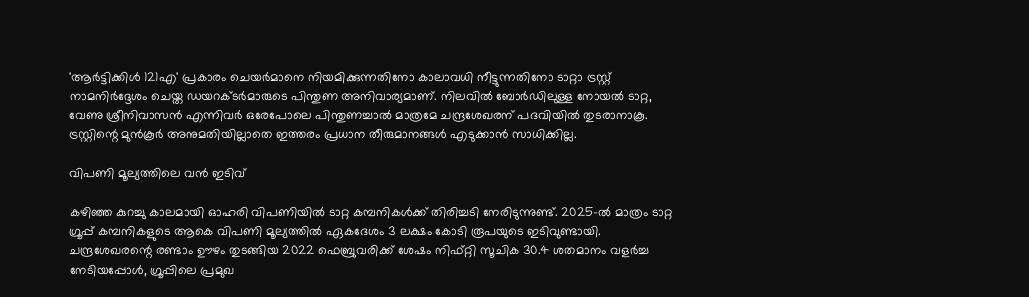'ആര്‍ട്ടിക്കിള്‍ 121എ' പ്രകാരം ചെയര്‍മാനെ നിയമിക്കുന്നതിനോ കാലാവധി നീട്ടുന്നതിനോ ടാറ്റാ ട്രസ്റ്റ് നാമനിര്‍ദ്ദേശം ചെയ്ത ഡയറക്ടര്‍മാരുടെ പിന്തുണ അനിവാര്യമാണ്. നിലവില്‍ ബോര്‍ഡിലുള്ള നോയല്‍ ടാറ്റ, വേണു ശ്രീനിവാസന്‍ എന്നിവര്‍ ഒരേപോലെ പിന്തുണച്ചാല്‍ മാത്രമേ ചന്ദ്രശേഖരന് പദവിയില്‍ തുടരാനാകൂ. ട്രസ്റ്റിന്റെ മുന്‍കൂര്‍ അനുമതിയില്ലാതെ ഇത്തരം പ്രധാന തീരുമാനങ്ങള്‍ എടുക്കാന്‍ സാധിക്കില്ല.

വിപണി മൂല്യത്തിലെ വന്‍ ഇടിവ്

കഴിഞ്ഞ കുറച്ചു കാലമായി ഓഹരി വിപണിയില്‍ ടാറ്റ കമ്പനികള്‍ക്ക് തിരിച്ചടി നേരിടുന്നുണ്ട്. 2025-ല്‍ മാത്രം ടാറ്റ ഗ്രൂപ്പ് കമ്പനികളുടെ ആകെ വിപണി മൂല്യത്തില്‍ ഏകദേശം 3 ലക്ഷം കോടി രൂപയുടെ ഇടിവുണ്ടായി. ചന്ദ്രശേഖരന്റെ രണ്ടാം ഊഴം തുടങ്ങിയ 2022 ഫെബ്രുവരിക്ക് ശേഷം നിഫ്റ്റി സൂചിക 30.4 ശതമാനം വളര്‍ച്ച നേടിയപ്പോള്‍, ഗ്രൂപ്പിലെ പ്രമുഖ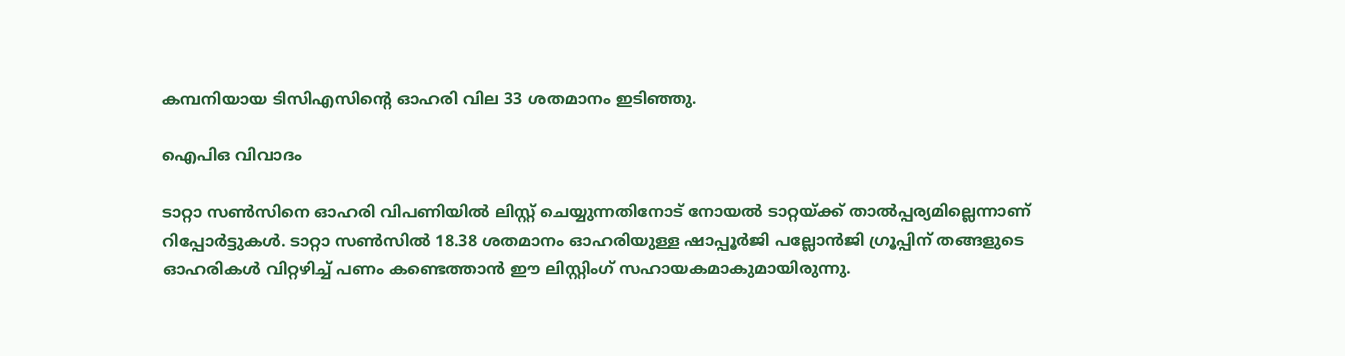കമ്പനിയായ ടിസിഎസിന്റെ ഓഹരി വില 33 ശതമാനം ഇടിഞ്ഞു.

ഐപിഒ വിവാദം

ടാറ്റാ സണ്‍സിനെ ഓഹരി വിപണിയില്‍ ലിസ്റ്റ് ചെയ്യുന്നതിനോട് നോയല്‍ ടാറ്റയ്ക്ക് താല്‍പ്പര്യമില്ലെന്നാണ് റിപ്പോര്‍ട്ടുകള്‍. ടാറ്റാ സണ്‍സില്‍ 18.38 ശതമാനം ഓഹരിയുള്ള ഷാപ്പൂര്‍ജി പല്ലോന്‍ജി ഗ്രൂപ്പിന് തങ്ങളുടെ ഓഹരികള്‍ വിറ്റഴിച്ച് പണം കണ്ടെത്താന്‍ ഈ ലിസ്റ്റിംഗ് സഹായകമാകുമായിരുന്നു.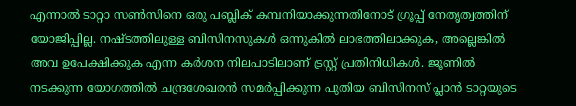എന്നാല്‍ ടാറ്റാ സണ്‍സിനെ ഒരു പബ്ലിക് കമ്പനിയാക്കുന്നതിനോട് ഗ്രൂപ്പ് നേതൃത്വത്തിന് യോജിപ്പില്ല. നഷ്ടത്തിലുള്ള ബിസിനസുകള്‍ ഒന്നുകില്‍ ലാഭത്തിലാക്കുക, അല്ലെങ്കില്‍ അവ ഉപേക്ഷിക്കുക എന്ന കര്‍ശന നിലപാടിലാണ് ട്രസ്റ്റ് പ്രതിനിധികള്‍. ജൂണില്‍ നടക്കുന്ന യോഗത്തില്‍ ചന്ദ്രശേഖരന്‍ സമര്‍പ്പിക്കുന്ന പുതിയ ബിസിനസ് പ്ലാന്‍ ടാറ്റയുടെ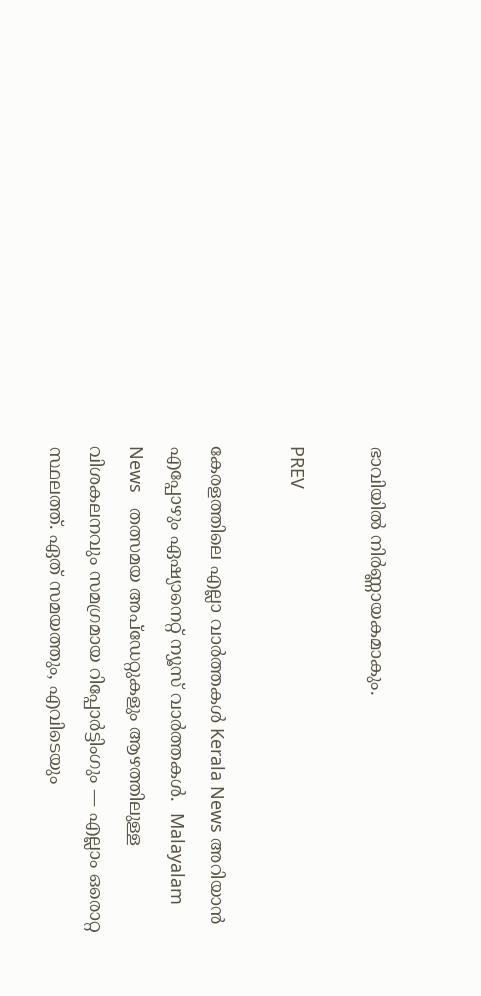ഭാവിയില്‍ നിര്‍ണ്ണായകമാകും.

PREV

കേരളത്തിലെ എല്ലാ വാർത്തകൾ Kerala News അറിയാൻ  എപ്പോഴും ഏഷ്യാനെറ്റ് ന്യൂസ് വാർത്തകൾ.  Malayalam News   തത്സമയ അപ്‌ഡേറ്റുകളും ആഴത്തിലുള്ള വിശകലനവും സമഗ്രമായ റിപ്പോർട്ടിംഗും — എല്ലാം ഒരൊറ്റ സ്ഥലത്ത്. ഏത് സമയത്തും, എവിടെയും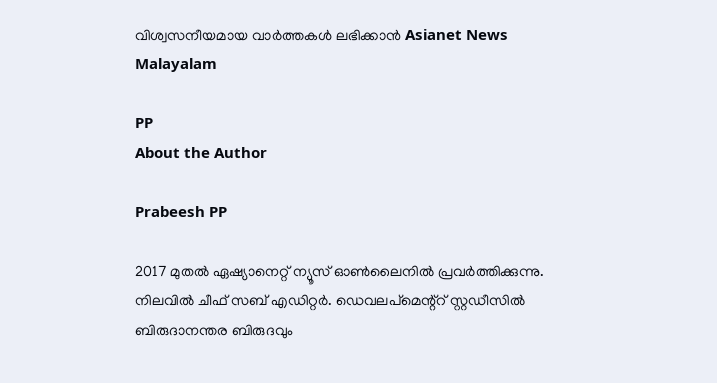വിശ്വസനീയമായ വാർത്തകൾ ലഭിക്കാൻ Asianet News Malayalam

PP
About the Author

Prabeesh PP

2017 മുതല്‍ ഏഷ്യാനെറ്റ് ന്യൂസ് ഓണ്‍ലൈനില്‍ പ്രവര്‍ത്തിക്കുന്നു. നിലവില്‍ ചീഫ് സബ് എഡിറ്റര്‍. ഡെവലപ്മെന്റ്റ് സ്റ്റഡീസിൽ ബിരുദാനന്തര ബിരുദവും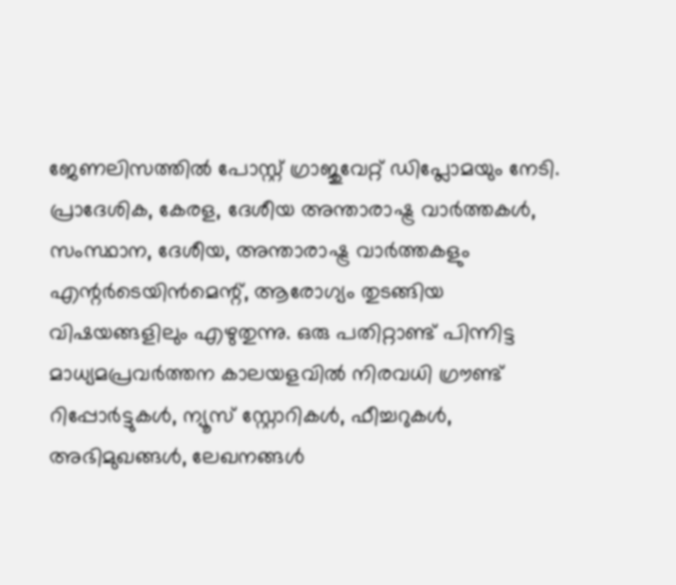ജേണലിസത്തില്‍ പോസ്റ്റ് ഗ്രാജുവേറ്റ് ഡിപ്ലോമയും നേടി. പ്രാദേശിക, കേരള, ദേശീയ അന്താരാഷ്ട്ര വാർത്തകൾ, സംസ്ഥാന, ദേശീയ, അന്താരാഷ്ട്ര വാര്‍ത്തകളും എന്റര്‍ടെയിന്‍മെന്റ്, ആരോഗ്യം തുടങ്ങിയ വിഷയങ്ങളിലും എഴുതുന്നു. ഒരു പതിറ്റാണ്ട് പിന്നിട്ട മാധ്യമപ്രവര്‍ത്തന കാലയളവില്‍ നിരവധി ഗ്രൗണ്ട് റിപ്പോര്‍ട്ടുകള്‍, ന്യൂസ് സ്റ്റോറികള്‍, ഫീച്ചറുകള്‍, അഭിമുഖങ്ങള്‍, ലേഖനങ്ങള്‍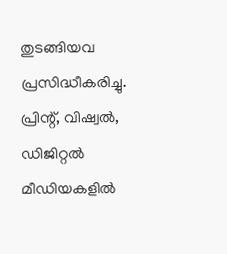തുടങ്ങിയവ പ്രസിദ്ധീകരിച്ചു. പ്രിന്റ്, വിഷ്വല്‍, ഡിജിറ്റല്‍ മീഡിയകളില്‍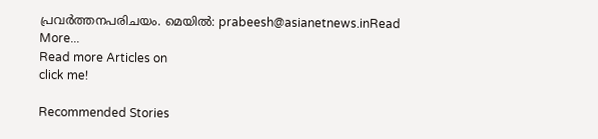പ്രവര്‍ത്തനപരിചയം. മെയില്‍: prabeesh@asianetnews.inRead More...
Read more Articles on
click me!

Recommended Stories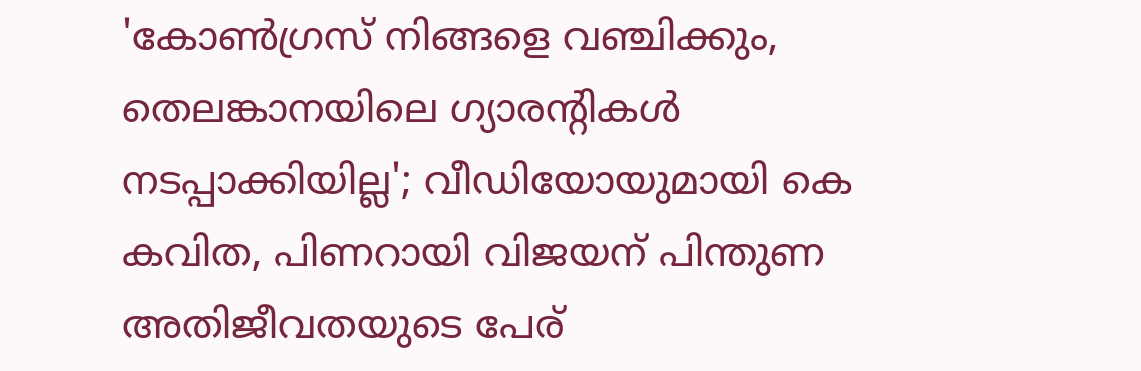'കോൺഗ്രസ് നിങ്ങളെ വഞ്ചിക്കും, തെലങ്കാനയിലെ ഗ്യാരന്‍റികൾ നടപ്പാക്കിയില്ല'; വീഡിയോയുമായി കെ കവിത, പിണറായി വിജയന് പിന്തുണ
അതിജീവതയുടെ പേര്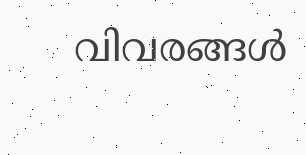വിവരങ്ങൾ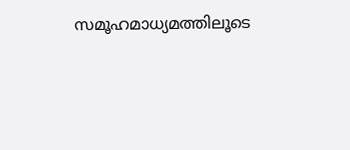സമൂഹമാധ്യമത്തിലൂടെ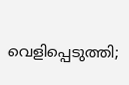വെളിപ്പെടുത്തി;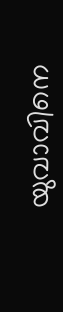യുവാവിനെ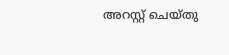അറസ്റ്റ് ചെയ്തു